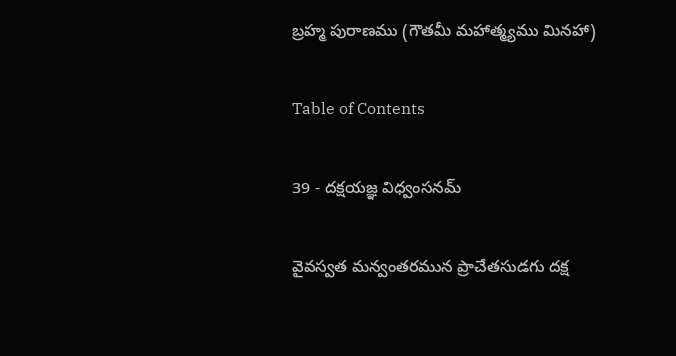బ్రహ్మ పురాణము (గౌతమీ మహాత్మ్యము మినహా)

Table of Contents

39 - దక్షయజ్ఞ విధ్వంసనమ్‌

వైవస్వత మన్వంతరమున ప్రాచేతసుడగు దక్ష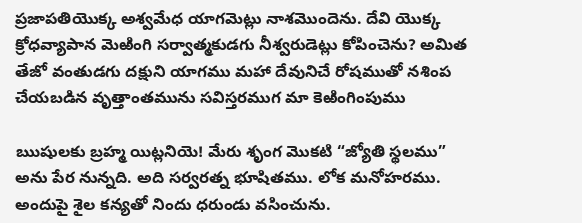ప్రజాపతియొక్క అశ్వమేధ యాగమెట్లు నాశమొందెను. దేవి యొక్క క్రోధవ్యాపాన మెఱింగి సర్వాత్మకుడగు నీశ్వరుడెట్లు కోపించెను? అమిత తేజో వంతుడగు దక్షుని యాగము మహా దేవునిచే రోషముతో నశింప చేయబడిన వృత్తాంతమును సవిస్తరముగ మా కెఱింగింపుము

ఋషులకు బ్రహ్మ యిట్లనియె! మేరు శృంగ మొకటి “జ్యోతి స్థలము” అను పేర నున్నది. అది సర్వరత్న భూషితము. లోక మనోహరము. అందుపై శైల కన్యతో నిందు ధరుండు వసించును.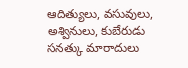ఆదిత్యులు, వసువులు, అశ్వినులు, కుబేరుడు సనత్కు మారాదులు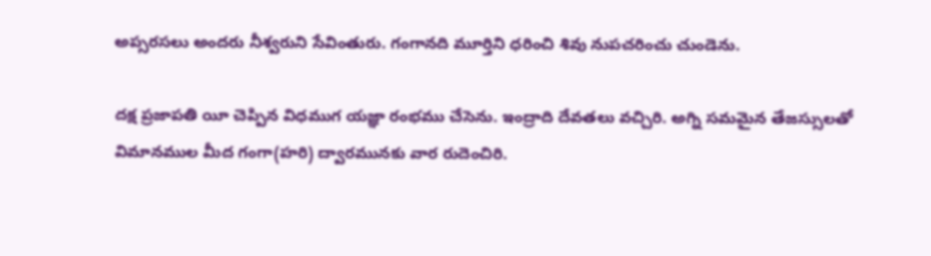అప్సరసలు అందరు నీశ్వరుని సేవింతురు. గంగానది మూర్తిని ధరించి శివు నుపచరించు చుండెను.

దక్ష ప్రజాపతి యీ చెప్పిన విధముగ యజ్ఞా రంభము చేసెను. ఇంద్రాది దేవతలు వచ్చిరి. అగ్ని సమమైన తేజస్సులతో విమానముల మీద గంగా(హరి) ద్వారమునకు వార రుదెంచిరి.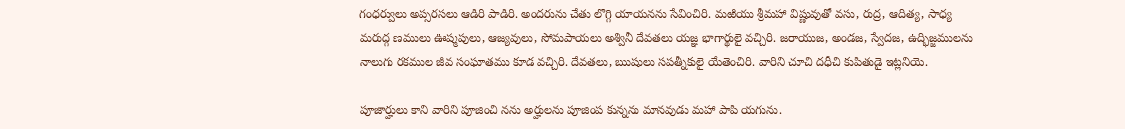గంధర్వులు అప్సరసలు ఆడిరి పాడిరి. అందరును చేతు లొగ్గి యాయనను సేవించిరి. మఱియు శ్రీమహా విష్ణువుతో వసు, రుద్ర, ఆదిత్య, సాధ్య మరుద్గ ణములు ఊష్మపులు, ఆజ్యవులు, సోమపాయలు అశ్వినీ దేవతలు యజ్ఞ భాగార్థులై వచ్చిరి. జరాయుజ, అండజ, స్వేదజ, ఉద్భిజ్జములను నాలుగు రకముల జీవ సంఘాతము కూడ వచ్చిరి. దేవతలు, ఋషులు సపత్నీకులై యేతెంచిరి. వారిని చూచి దధీచి కుపితుడై ఇట్లనియె.

పూజార్హులు కాని వారిని పూజించి నను అర్హులను పూజింప కున్నను మానవుడు మహా పాపి యగును.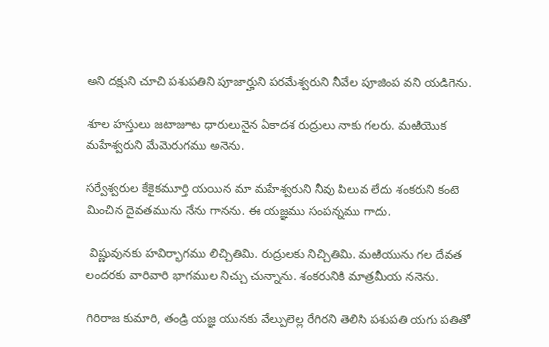అని దక్షుని చూచి పశుపతిని పూజార్హుని పరమేశ్వరుని నీవేల పూజింప వని యడిగెను.

శూల హస్తులు జటాజూట ధారులునైన ఏకాదశ రుద్రులు నాకు గలరు. మఱియొక మహేశ్వరుని మేమెరుగము అనెను.

సర్వేశ్వరుల కేకైకమూర్తి యయిన మా మహేశ్వరుని నీవు పిలువ లేదు శంకరుని కంటె మించిన దైవతమును నేను గానను. ఈ యజ్ఞము సంపన్నము గాదు.

 విష్ణువునకు హవిర్భాగము లిచ్చితిమి. రుద్రులకు నిచ్చితిమి. మఱియును గల దేవత లందరకు వారివారి భాగముల నిచ్చు చున్నాను. శంకరునికి మాత్రమీయ ననెను.

గిరిరాజ కుమారి, తండ్రి యజ్ఞ యునకు వేల్పులెల్ల రేగిరని తెలిసి పశుపతి యగు పతితో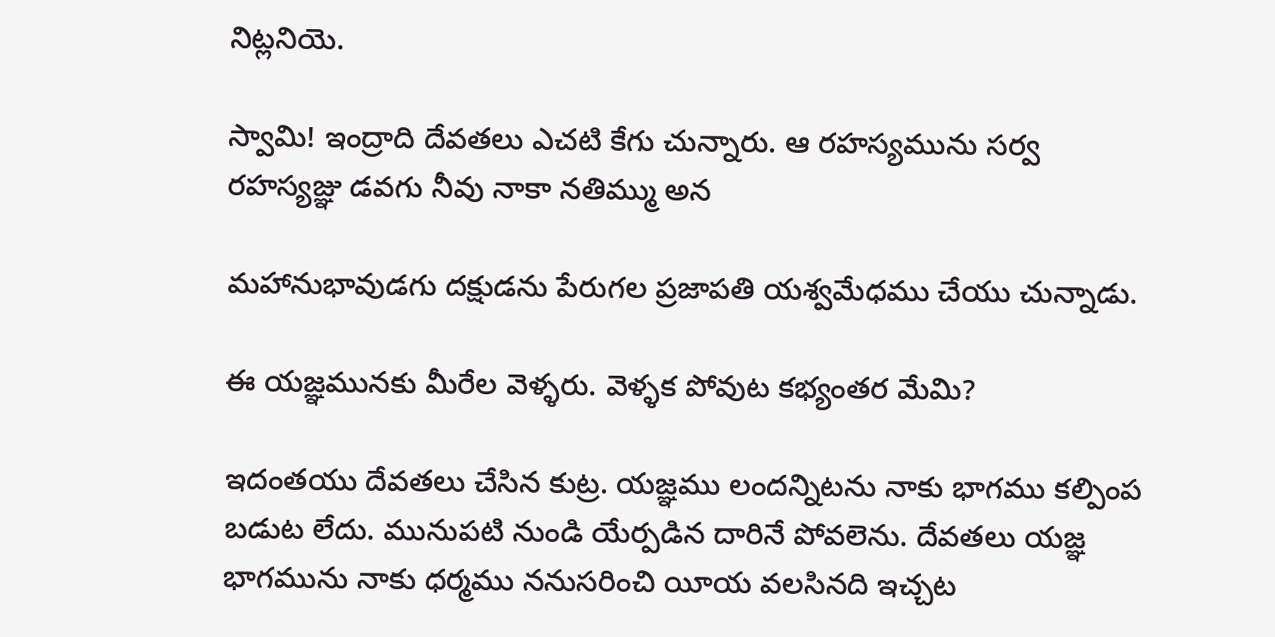నిట్లనియె.

స్వామి! ఇంద్రాది దేవతలు ఎచటి కేగు చున్నారు. ఆ రహస్యమును సర్వ రహస్యజ్ఞు డవగు నీవు నాకా నతిమ్ము అన

మహానుభావుడగు దక్షుడను పేరుగల ప్రజాపతి యశ్వమేధము చేయు చున్నాడు.

ఈ యజ్ఞమునకు మీరేల వెళ్ళరు. వెళ్ళక పోవుట కభ్యంతర మేమి?

ఇదంతయు దేవతలు చేసిన కుట్ర. యజ్ఞము లందన్నిటను నాకు భాగము కల్పింప బడుట లేదు. మునుపటి నుండి యేర్పడిన దారినే పోవలెను. దేవతలు యజ్ఞ భాగమును నాకు ధర్మము ననుసరించి యీయ వలసినది ఇచ్చట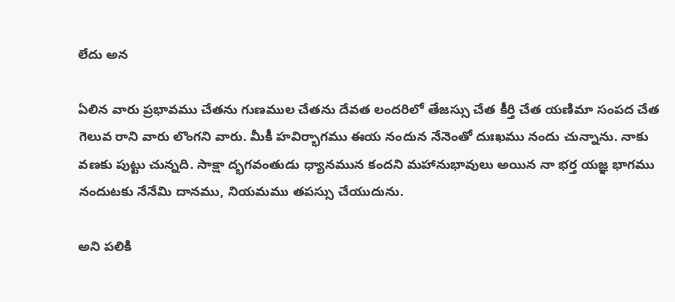లేదు అన

ఏలిన వారు ప్రభావము చేతను గుణముల చేతను దేవత లందరిలో తేజస్సు చేత కీర్తి చేత యణిమా సంపద చేత గెలువ రాని వారు లొంగని వారు. మీకీ హవిర్భాగము ఈయ నందున నేనెంతో దుఃఖము నందు చున్నాను. నాకు వణకు పుట్టు చున్నది. సాక్షా ద్భగవంతుడు ధ్యానమున కందని మహానుభావులు అయిన నా భర్త యజ్ఞ భాగము నందుటకు నేనేమి దానము, నియమము తపస్సు చేయుదును.

అని పలికి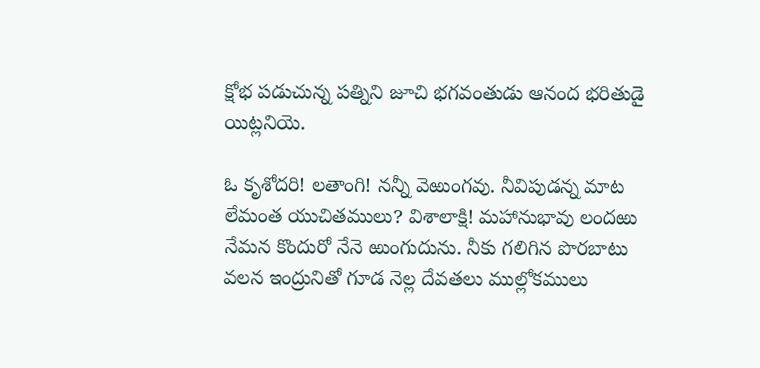క్షోభ పడుచున్న పత్నిని జూచి భగవంతుడు ఆనంద భరితుడై యిట్లనియె.

ఓ కృశోదరి! లతాంగి! నన్నీ వెఱుంగవు. నీవిపుడన్న మాట లేమంత యుచితములు? విశాలాక్షి! మహానుభావు లందఱు నేమన కొందురో నేనె ఱుంగుదును. నీకు గలిగిన పొరబాటు వలన ఇంద్రునితో గూడ నెల్ల దేవతలు ముల్లోకములు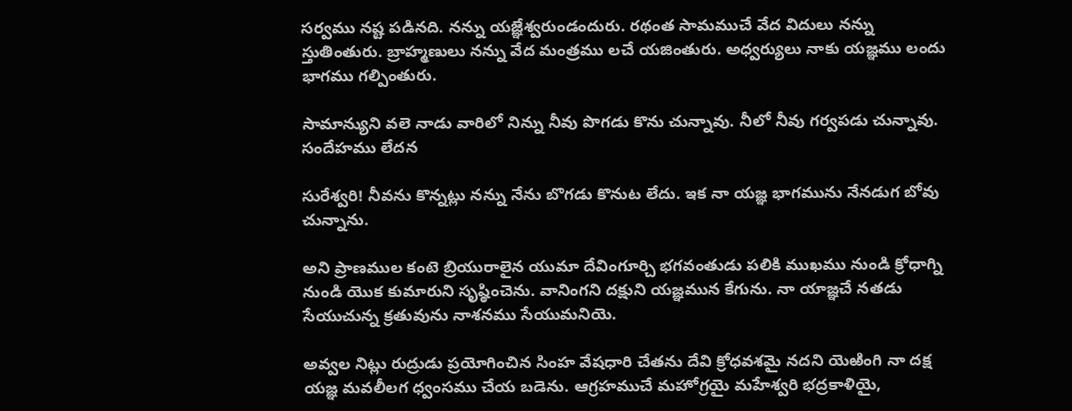సర్వము నష్ట పడినది. నన్ను యజ్ఞేశ్వరుండందురు. రథంత సామముచే వేద విదులు నన్ను స్తుతింతురు. బ్రాహ్మణులు నన్ను వేద మంత్రము లచే యజింతురు. అధ్వర్యులు నాకు యజ్ఞము లందు భాగము గల్పింతురు.

సామాన్యుని వలె నాడు వారిలో నిన్ను నీవు పొగడు కొను చున్నావు. నీలో నీవు గర్వపడు చున్నావు. సందేహము లేదన

సురేశ్వరి! నీవను కొన్నట్లు నన్ను నేను బొగడు కొనుట లేదు. ఇక నా యజ్ఞ భాగమును నేనడుగ బోవు చున్నాను.

అని ప్రాణముల కంటె బ్రియురాలైన యుమా దేవింగూర్చి భగవంతుడు పలికి ముఖము నుండి క్రోధాగ్ని నుండి యొక కుమారుని సృష్ఠించెను. వానింగని దక్షుని యజ్ఞమున కేగును. నా యాజ్ఞచే నతడు సేయుచున్న క్రతువును నాశనము సేయుమనియె.

అవ్వల నిట్లు రుద్రుడు ప్రయోగించిన సింహ వేషధారి చేతను దేవి క్రోధవశమై నదని యెఱింగి నా దక్ష యజ్ఞ మవలీలగ ధ్వంసము చేయ బడెను. ఆగ్రహముచే మహోగ్రయై మహేశ్వరి భద్రకాళియై,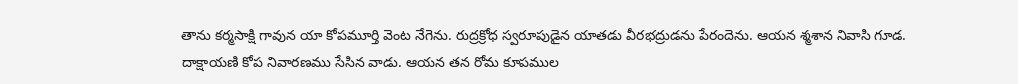తాను కర్మసాక్షి గావున యా కోపమూర్తి వెంట నేగెను. రుద్రక్రోధ స్వరూపుడైన యాతడు వీరభద్రుడను పేరందెను. ఆయన శ్మశాన నివాసి గూడ. దాక్షాయణి కోప నివారణము సేసిన వాడు. ఆయన తన రోమ కూపముల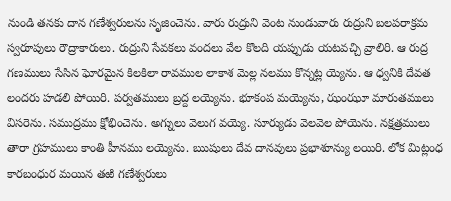నుండి తనకు దాన గణేశ్వరులను సృజించెను. వారు రుద్రుని వెంట నుండువారు రుద్రుని బలపరాక్రమ స్వరూపులు రౌద్రాకారులు. రుద్రుని సేవకలు వందలు వేల కొలది యప్పుడు యటవచ్చి వ్రాలిరి. ఆ రుద్ర గణములు సేసిన ఘోరమైన కిలకిలా రావముల లాకాశ మెల్ల నలము కొన్నట్ల య్యెను. ఆ ధ్వనికి దేవత లందరు హడలి పోయిరి. పర్వతములు బ్రద్ద లయ్యెను. భూకంప మయ్యెను, ఝంఝూ మారుతములు విసరెను. సముద్రము క్షోభించెను. అగ్నులు వెలుగ వయ్యె. సూర్యుడు వెలవెల పోయెను. నక్షత్రములు తారా గ్రహములు కాంతి హీనము లయ్యెను. ఋషులు దేవ దానవులు ప్రభాశూన్యు లయిరి. లోక మిట్లంధ కారబంధుర మయిన తఱి గణేశ్వరులు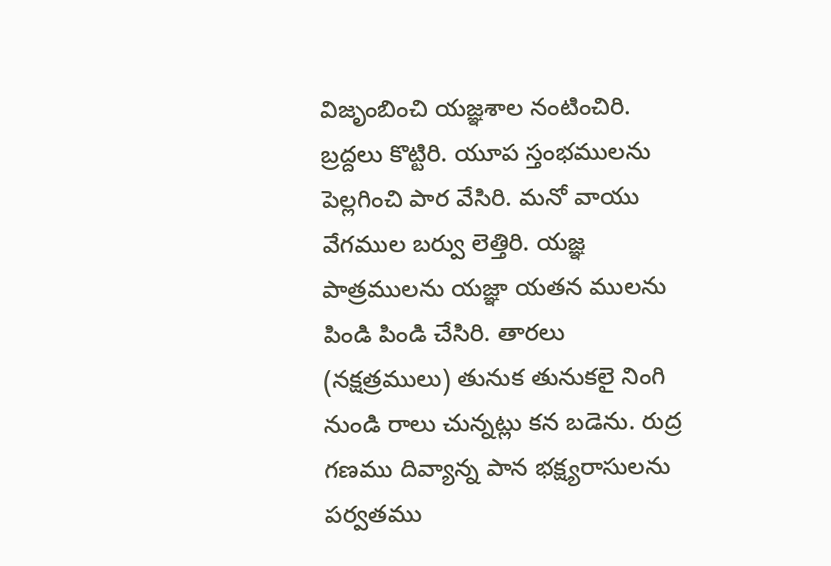విజృంబించి యజ్ఞశాల నంటించిరి. బ్రద్దలు కొట్టిరి. యూప స్తంభములను పెల్లగించి పార వేసిరి. మనో వాయు వేగముల బర్వు లెత్తిరి. యజ్ఞ పాత్రములను యజ్ఞా యతన ములను పిండి పిండి చేసిరి. తారలు (నక్షత్రములు) తునుక తునుకలై నింగి నుండి రాలు చున్నట్లు కన బడెను. రుద్ర గణము దివ్యాన్న పాన భక్ష్యరాసులను పర్వతము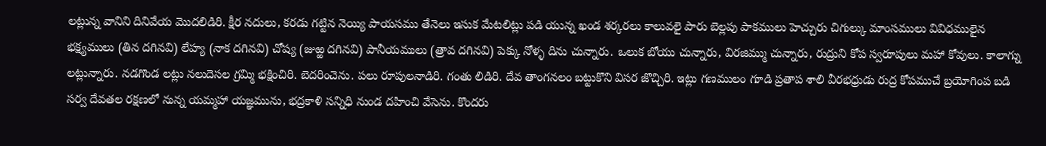లట్లున్న వానిని దినివేయ మొదలిడిరి. క్షీర నదులు, కరడు గట్టిన నెయ్యి పాయసము తేనెలు ఇసుక మేటలిట్లు పడి యున్న ఖండ శర్కరలు కాలువలై పారు బెల్లపు పాకములు హెచ్చురు చిగుల్కు మాంసములు వివిధములైన భక్ష్యములు (తిన దగినవి) లేహ్య (నాక దగినవి) చోష్య (జుఱ్ఱ దగినవి) పానీయములు (త్రావ దగినవి) పెక్కు నోళ్ళ దిను చున్నారు. ఒలుక బోయు చున్నారు, విరజిమ్ము చున్నారు, రుద్రుని కోప స్వరూపులు మహా కోవులు. కాలాగ్ను లట్లున్నారు. నడగొండ లట్లు నలుదెసల గ్రమ్మి భక్షించిరి. బెదరించెను. పలు రూపులనాడిరి. గంతు లిడిరి. దేవ తాంగనలం బట్టుకొని విసర జొచ్చిరి. ఇట్లు గణములం గూడి ప్రతాప శాలి వీరభధ్రుడు రుద్ర కోపముచే బ్రయోగింప బడి సర్వ దేవతల రక్షణలో నున్న యమ్మహా యజ్ఞమును, భద్రకాళి సన్నిధి నుండ దహించి వేసెను. కొందరు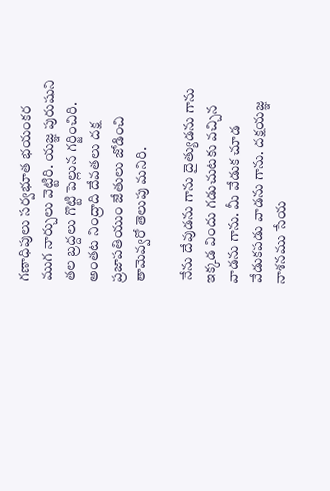గణాధిపులు సర్వభూత భయంకర ముగ నార్చులు వెట్టిరి. యజ్ఞ పురుషుని తల బ్రద్దలు గొట్టి పెల్లున గర్జించిరి. అంతట నింద్రాది దేవతలు దక్ష ప్రజాపతియుం జేతులు జోడించి తామెవ్వరో తెలుపు మనిరి.

 నేను దేవుడను గాను దైత్యుడను గాను ఇక్కడ విందు గడుచుటకు వచ్చిన వాడను గాను. మీ వేడుక చూడ వేడుకపడు వాడను గాను. దక్షయజ్ఞ నాశనము సేయ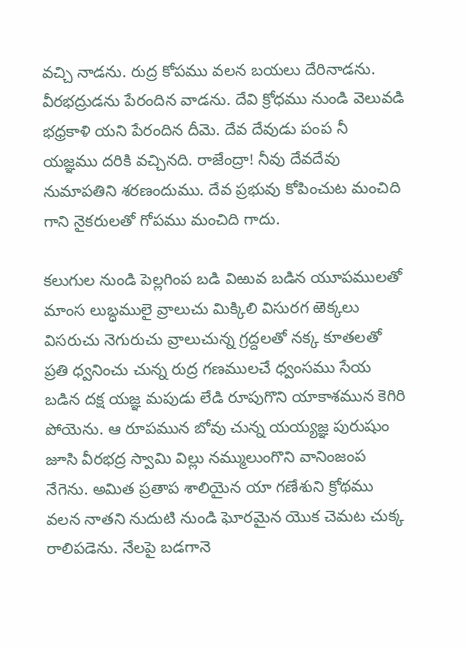వచ్చి నాడను. రుద్ర కోపము వలన బయలు దేరినాడను. వీరభద్రుడను పేరందిన వాడను. దేవి క్రోధము నుండి వెలువడి భధ్రకాళి యని పేరందిన దీమె. దేవ దేవుడు పంప నీ యజ్ఞము దరికి వచ్చినది. రాజేంద్రా! నీవు దేవదేవు నుమాపతిని శరణందుము. దేవ ప్రభువు కోపించుట మంచిది గాని నైకరులతో గోపము మంచిది గాదు.

కలుగుల నుండి పెల్లగింప బడి విఱువ బడిన యూపములతో మాంస లుబ్ధములై వ్రాలుచు మిక్కిలి విసురగ ఱెక్కలు విసరుచు నెగురుచు వ్రాలుచున్న గ్రద్దలతో నక్క కూతలతో ప్రతి ధ్వనించు చున్న రుద్ర గణములచే ధ్వంసము సేయ బడిన దక్ష యజ్ఞ మపుడు లేడి రూపుగొని యాకాశమున కెగిరి పోయెను. ఆ రూపమున బోవు చున్న యయ్యజ్ఞ పురుషుం జూసి వీరభద్ర స్వామి విల్లు నమ్ములుంగొని వానింజంప నేగెను. అమిత ప్రతాప శాలియైన యా గణేశుని క్రోథము వలన నాతని నుదుటి నుండి ఘోరమైన యొక చెమట చుక్క రాలిపడెను. నేలపై బడగానె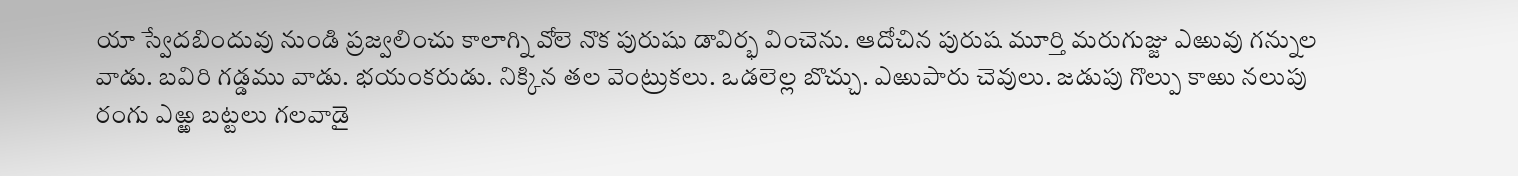యా స్వేదబిందువు నుండి ప్రజ్వలించు కాలాగ్ని వోలె నొక పురుషు డావిర్భ వించెను. ఆదోచిన పురుష మూర్తి మరుగుజ్జు ఎఱువు గన్నుల వాడు. బవిరి గడ్డము వాడు. భయంకరుడు. నిక్కిన తల వెంట్రుకలు. ఒడలెల్ల బొచ్చు. ఎఱుపారు చెవులు. జడుపు గొల్పు కాఱు నలుపు రంగు ఎఱ్ఱ బట్టలు గలవాడై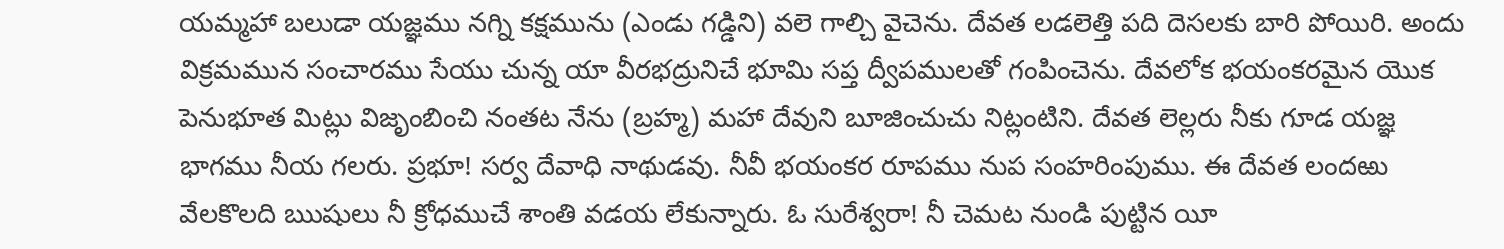యమ్మహా బలుడా యజ్ఞము నగ్ని కక్షమును (ఎండు గడ్డిని) వలె గాల్చి వైచెను. దేవత లడలెత్తి పది దెసలకు బారి పోయిరి. అందు విక్రమమున సంచారము సేయు చున్న యా వీరభద్రునిచే భూమి సప్త ద్వీపములతో గంపించెను. దేవలోక భయంకరమైన యొక పెనుభూత మిట్లు విజృంబించి నంతట నేను (బ్రహ్మ) మహా దేవుని బూజించుచు నిట్లంటిని. దేవత లెల్లరు నీకు గూడ యజ్ఞ భాగము నీయ గలరు. ప్రభూ! సర్వ దేవాధి నాథుడవు. నీవీ భయంకర రూపము నుప సంహరింపుము. ఈ దేవత లందఱు వేలకొలది ఋషులు నీ క్రోధముచే శాంతి వడయ లేకున్నారు. ఓ సురేశ్వరా! నీ చెమట నుండి పుట్టిన యీ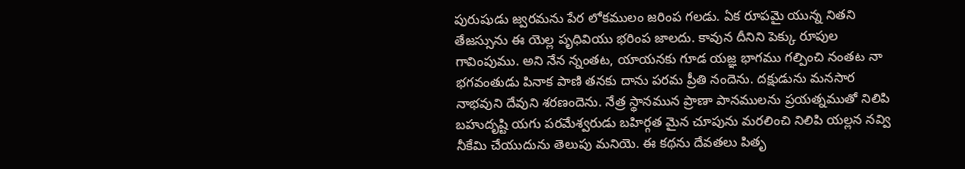పురుషుడు జ్వరమను పేర లోకములం జరింప గలడు. ఏక రూపమై యున్న నితని తేజస్సును ఈ యెల్ల పృధివియు భరింప జాలదు. కావున దీనిని పెక్కు రూపుల గావింపుము. అని నేన న్నంతట, యాయనకు గూడ యజ్ఞ భాగము గల్పించి నంతట నా భగవంతుడు పినాక పాణి తనకు దాను పరమ ప్రీతి నందెను. దక్షుడును మనసార నాభవుని దేవుని శరణందెను. నేత్ర స్థానమున ప్రాణా పానములను ప్రయత్నముతో నిలిపి బహుదృష్టి యగు పరమేశ్వరుడు బహిర్గత మైన చూపును మరలించి నిలిపి యల్లన నవ్వి నీకేమి చేయుదును తెలుపు మనియె. ఈ కథను దేవతలు పితృ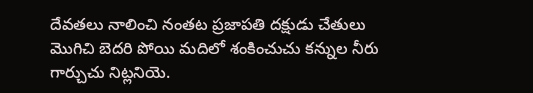దేవతలు నాలించి నంతట ప్రజాపతి దక్షుడు చేతులు మొగిచి బెదరి పోయి మదిలో శంకించుచు కన్నుల నీరు గార్చుచు నిట్లనియె.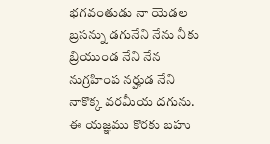భగవంతుడు నా యెడల బ్రసన్ను డగునేని నేను నీకు బ్రియుండ నేని నేన నుగ్రహింప నర్హుడ నేని నాకొక్క వరమీయ దగును. ఈ యజ్ఞము కొరకు బహు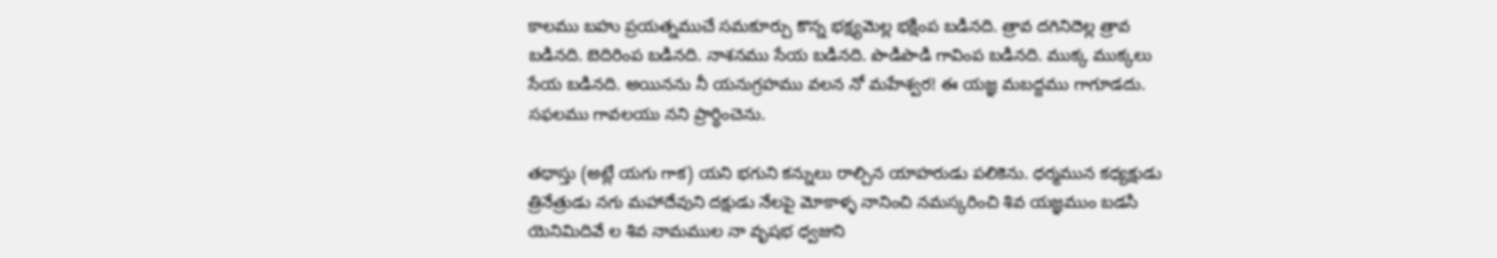కాలము బహు ప్రయత్నముచే సమకూర్చు కొన్న భక్ష్యమెల్ల భక్షింప బడినది. త్రావ దగినిదెల్ల త్రావ బడినది. బెదిరింప బడినది. నాశనము సేయ బడినది. పొడిపొడి గావింప బడినది. ముక్క ముక్కలు సేయ బడినది. అయినను నీ యనుగ్రహము వలన నో మహేశ్వర! ఈ యజ్ఞ మబద్దము గాగూడదు. సఫలము గావలయు నని ప్రార్ధించెను.

తథాస్తు (అట్లే యగు గాక) యని భగుని కన్నులు రాల్చిన యాహరుడు పలికెను. ధర్మమున కధ్యక్షుడు త్రినేత్రుడు నగు మహాదేవుని దక్షుడు నేలపై మోకాళ్ళ నానించి నమస్కరించి శివ యజ్ఞముం బడసి యెనిమిదివే ల శివ నామముల నా వృషభ ధ్వజుని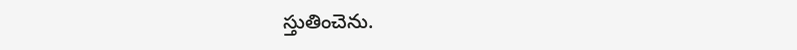స్తుతించెను.